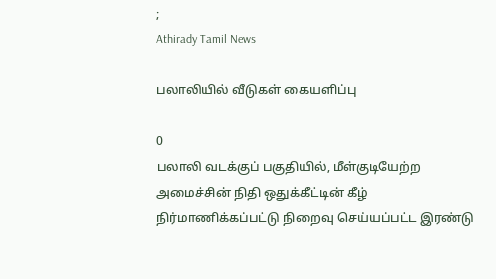;
Athirady Tamil News

பலாலியில் வீடுகள் கையளிப்பு

0
பலாலி வடக்குப் பகுதியில், மீள்குடியேற்ற அமைச்சின் நிதி ஒதுக்கீட்டின் கீழ் நிர்மாணிக்கப்பட்டு நிறைவு செய்யப்பட்ட இரண்டு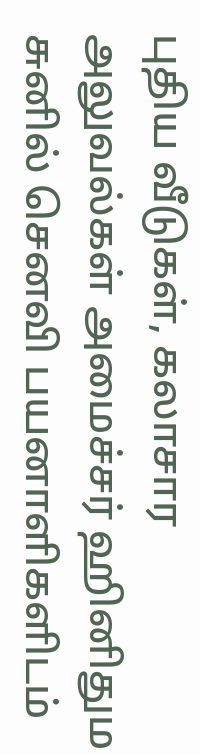புதிய வீடுகள், கலாசார அலுவல்கள் அமைச்சர் ஹினிதும சுனில் செனவி பயனாளிகளிடம்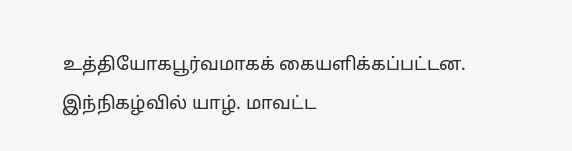உத்தியோகபூர்வமாகக் கையளிக்கப்பட்டன.
இந்நிகழ்வில் யாழ். மாவட்ட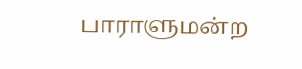பாராளுமன்ற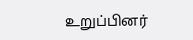உறுப்பினர்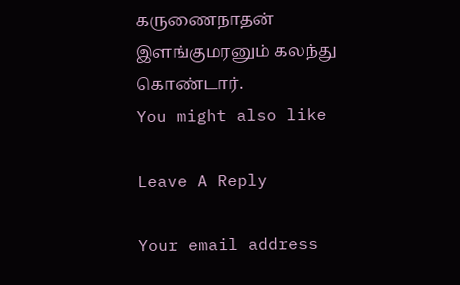கருணைநாதன் இளங்குமரனும் கலந்து கொண்டார்.
You might also like

Leave A Reply

Your email address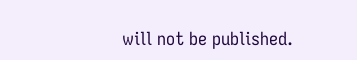will not be published.